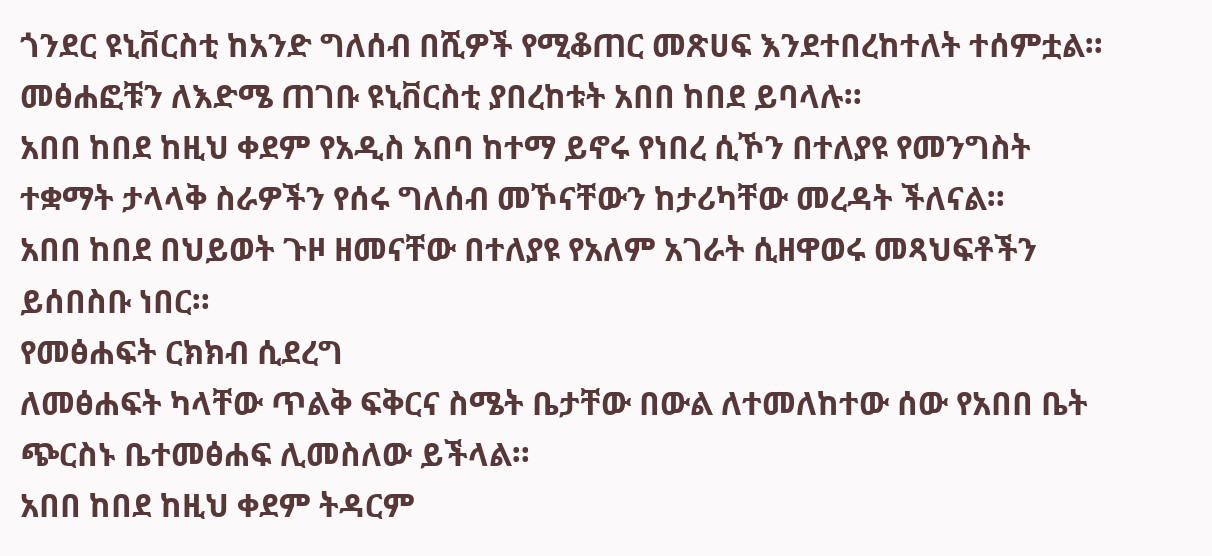ጎንደር ዩኒቨርስቲ ከአንድ ግለሰብ በሺዎች የሚቆጠር መጽሀፍ እንደተበረከተለት ተሰምቷል።
መፅሐፎቹን ለእድሜ ጠገቡ ዩኒቨርስቲ ያበረከቱት አበበ ከበደ ይባላሉ።
አበበ ከበደ ከዚህ ቀደም የአዲስ አበባ ከተማ ይኖሩ የነበረ ሲኾን በተለያዩ የመንግስት ተቋማት ታላላቅ ስራዎችን የሰሩ ግለሰብ መኾናቸውን ከታሪካቸው መረዳት ችለናል።
አበበ ከበደ በህይወት ጉዞ ዘመናቸው በተለያዩ የአለም አገራት ሲዘዋወሩ መጻህፍቶችን ይሰበስቡ ነበር።
የመፅሐፍት ርክክብ ሲደረግ
ለመፅሐፍት ካላቸው ጥልቅ ፍቅርና ስሜት ቤታቸው በውል ለተመለከተው ሰው የአበበ ቤት ጭርስኑ ቤተመፅሐፍ ሊመስለው ይችላል።
አበበ ከበደ ከዚህ ቀደም ትዳርም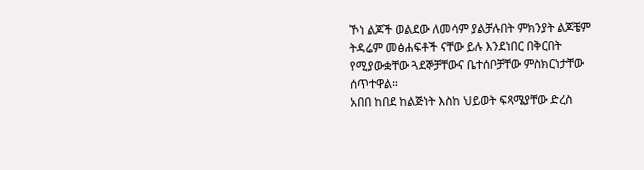ኾነ ልጆች ወልደው ለመሳም ያልቻሉበት ምክንያት ልጆቼም ትዳሬም መፅሐፍቶች ናቸው ይሉ እንደነበር በቅርበት የሚያውቋቸው ጓደኞቻቸውና ቤተሰቦቻቸው ምስክርነታቸው ሰጥተዋል።
አበበ ከበደ ከልጅነት እስከ ህይወት ፍጻሜያቸው ድረስ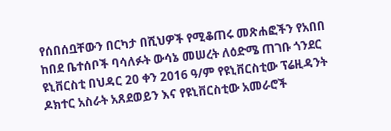የሰበሰቧቸውን በርካታ በሺህዎች የሚቆጠሩ መጽሐፎችን የአበበ ከበደ ቤተሰቦች ባሳለፉት ውሳኔ መሠረት ለዕድሜ ጠገቡ ጎንደር ዩኒቨርስቲ በህዳር 20 ቀን 2016 ዓ/ም የዩኒቨርስቲው ፕሬዚዳንት ዶክተር አስራት አጸደወይን እና የዩኒቨርስቲው አመራሮች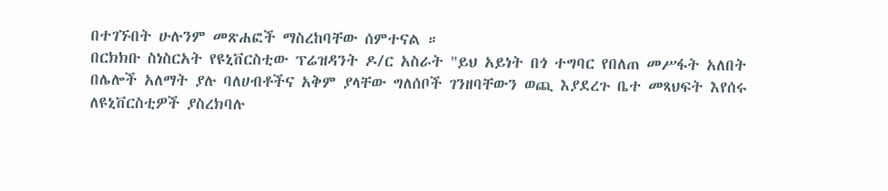በተገኙበት ሁሉንም መጽሐፎች ማስረከባቸው ሰምተናል ።
በርክክቡ ስነስርአት የዩኒቨርስቲው ፕሬዝዳንት ዶ/ር አስራት "ይህ አይነት በጎ ተግባር የበለጠ መሥፋት አለበት በሌሎች አለማት ያሉ ባለሀብቶችና አቅም ያላቸው ግለሰቦች ገንዘባቸውን ወጪ እያደረጉ ቤተ መጻህፍት እየሰሩ ለዩኒቨርስቲዎች ያስረክባሉ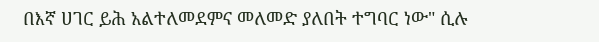በእኛ ሀገር ይሕ አልተለመደምና መለመድ ያለበት ተግባር ነው" ሲሉ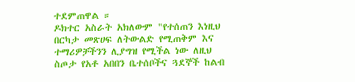ተደምጠዋል ።
ዶክተር አስራት አክለውም "የተሰጠን እነዚህ በርካታ መጽሀፍ ለትውልድ የሚጠቅም እና ተማሪዎቻችንን ሊያግዝ የሚችል ነው ለዚህ ስጦታ የአቶ አበበን ቤተሰቦችና ጓደኞች ከልብ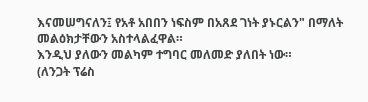እናመሠግናለን፤ የአቶ አበበን ነፍስም በአጸደ ገነት ያኑርልን" በማለት መልዕክታቸውን አስተላልፈዋል።
እንዲህ ያለውን መልካም ተግባር መለመድ ያለበት ነው።
(ለንጋት ፕሬስ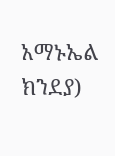አማኑኤል ክንደያ)